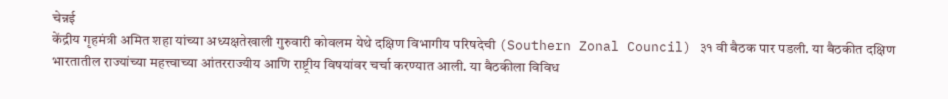चेन्नई
केंद्रीय गृहमंत्री अमित शहा यांच्या अध्यक्षतेखाली गुरुवारी कोवलम येथे दक्षिण विभागीय परिषदेची (Southern Zonal Council) ३१ वी बैठक पार पडली. या बैठकीत दक्षिण भारतातील राज्यांच्या महत्त्वाच्या आंतरराज्यीय आणि राष्ट्रीय विषयांवर चर्चा करण्यात आली. या बैठकीला विविध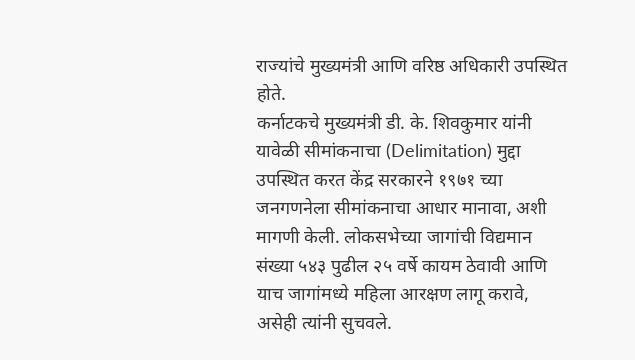राज्यांचे मुख्यमंत्री आणि वरिष्ठ अधिकारी उपस्थित होते.
कर्नाटकचे मुख्यमंत्री डी. के. शिवकुमार यांनी यावेळी सीमांकनाचा (Delimitation) मुद्दा उपस्थित करत केंद्र सरकारने १९७१ च्या जनगणनेला सीमांकनाचा आधार मानावा, अशी मागणी केली. लोकसभेच्या जागांची विद्यमान संख्या ५४३ पुढील २५ वर्षे कायम ठेवावी आणि याच जागांमध्ये महिला आरक्षण लागू करावे, असेही त्यांनी सुचवले.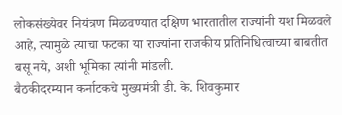लोकसंख्येवर नियंत्रण मिळवण्यात दक्षिण भारतातील राज्यांनी यश मिळवले आहे, त्यामुळे त्याचा फटका या राज्यांना राजकीय प्रतिनिधित्वाच्या बाबतीत बसू नये, अशी भूमिका त्यांनी मांडली.
बैठकीदरम्यान कर्नाटकचे मुख्यमंत्री डी. के. शिवकुमार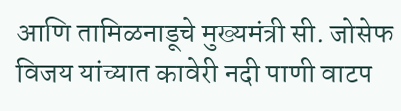आणि तामिळनाडूचे मुख्यमंत्री सी. जोसेफ विजय यांच्यात कावेरी नदी पाणी वाटप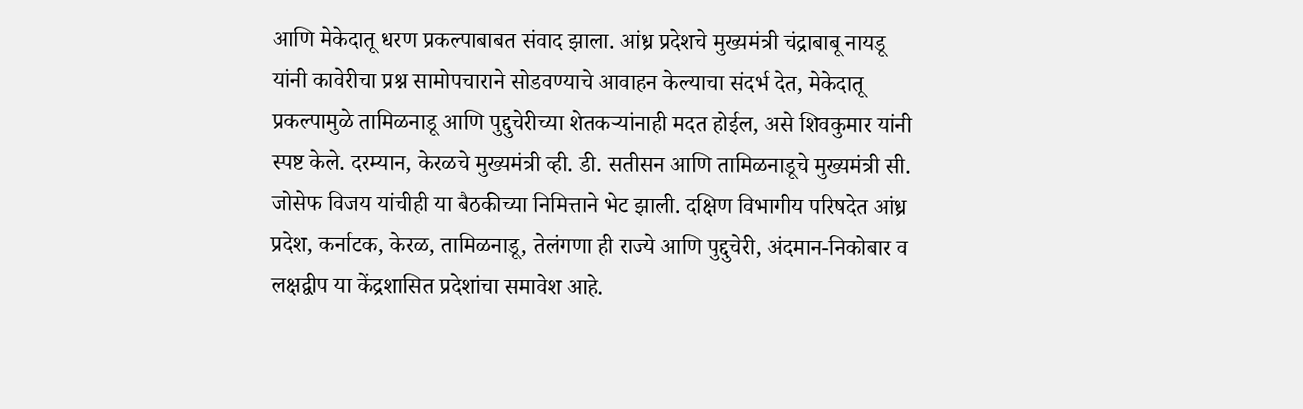आणि मेकेदातू धरण प्रकल्पाबाबत संवाद झाला. आंध्र प्रदेशचे मुख्यमंत्री चंद्राबाबू नायडू यांनी कावेरीचा प्रश्न सामोपचाराने सोडवण्याचे आवाहन केल्याचा संदर्भ देत, मेकेदातू प्रकल्पामुळे तामिळनाडू आणि पुद्दुचेरीच्या शेतकऱ्यांनाही मदत होईल, असे शिवकुमार यांनी स्पष्ट केले. दरम्यान, केरळचे मुख्यमंत्री व्ही. डी. सतीसन आणि तामिळनाडूचे मुख्यमंत्री सी. जोसेफ विजय यांचीही या बैठकीच्या निमित्ताने भेट झाली. दक्षिण विभागीय परिषदेत आंध्र प्रदेश, कर्नाटक, केरळ, तामिळनाडू, तेलंगणा ही राज्ये आणि पुद्दुचेरी, अंदमान-निकोबार व लक्षद्वीप या केंद्रशासित प्रदेशांचा समावेश आहे.